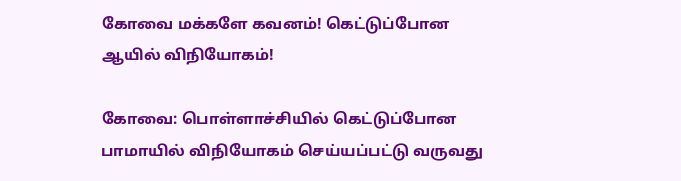கோவை மக்களே கவனம்! கெட்டுப்போன ஆயில் விநியோகம்!

கோவை: பொள்ளாச்சியில் கெட்டுப்போன பாமாயில் விநியோகம் செய்யப்பட்டு வருவது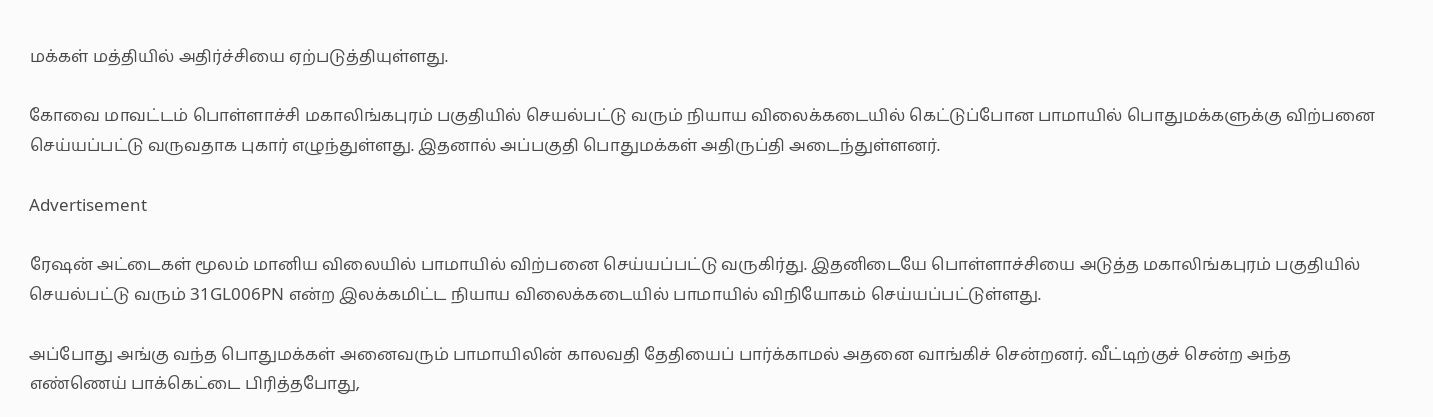மக்கள் மத்தியில் அதிர்ச்சியை ஏற்படுத்தியுள்ளது.

கோவை மாவட்டம் பொள்ளாச்சி மகாலிங்கபுரம் பகுதியில் செயல்பட்டு வரும் நியாய விலைக்கடையில் கெட்டுப்போன பாமாயில் பொதுமக்களுக்கு விற்பனை செய்யப்பட்டு வருவதாக புகார் எழுந்துள்ளது. இதனால் அப்பகுதி பொதுமக்கள் அதிருப்தி அடைந்துள்ளனர்.

Advertisement

ரேஷன் அட்டைகள் மூலம் மானிய விலையில் பாமாயில் விற்பனை செய்யப்பட்டு வருகிர்து. இதனிடையே பொள்ளாச்சியை அடுத்த மகாலிங்கபுரம் பகுதியில் செயல்பட்டு வரும் 31GL006PN என்ற இலக்கமிட்ட நியாய விலைக்கடையில் பாமாயில் விநியோகம் செய்யப்பட்டுள்ளது.

அப்போது அங்கு வந்த பொதுமக்கள் அனைவரும் பாமாயிலின் காலவதி தேதியைப் பார்க்காமல் அதனை வாங்கிச் சென்றனர். வீட்டிற்குச் சென்ற அந்த எண்ணெய் பாக்கெட்டை பிரித்தபோது,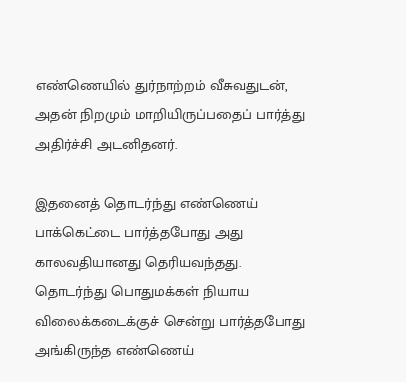எண்ணெயில் துர்நாற்றம் வீசுவதுடன், அதன் நிறமும் மாறியிருப்பதைப் பார்த்து அதிர்ச்சி அடனிதனர்.

இதனைத் தொடர்ந்து எண்ணெய் பாக்கெட்டை பார்த்தபோது அது காலவதியானது தெரியவந்தது. தொடர்ந்து பொதுமக்கள் நியாய விலைக்கடைக்குச் சென்று பார்த்தபோது அங்கிருந்த எண்ணெய்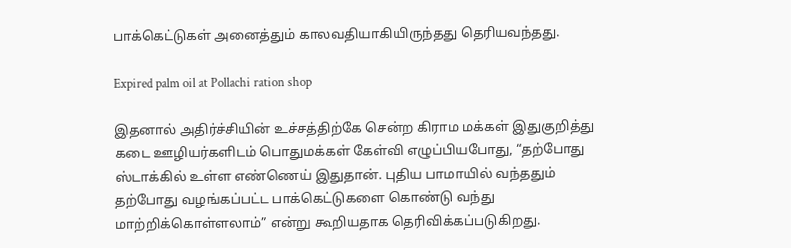பாக்கெட்டுகள் அனைத்தும் காலவதியாகியிருந்தது தெரியவந்தது.

Expired palm oil at Pollachi ration shop

இதனால் அதிர்ச்சியின் உச்சத்திற்கே சென்ற கிராம மக்கள் இதுகுறித்து கடை ஊழியர்களிடம் பொதுமக்கள் கேள்வி எழுப்பியபோது, “தற்போது ஸ்டாக்கில் உள்ள எண்ணெய் இதுதான். புதிய பாமாயில் வந்ததும் தற்போது வழங்கப்பட்ட பாக்கெட்டுகளை கொண்டு வந்து மாற்றிக்கொள்ளலாம்” என்று கூறியதாக தெரிவிக்கப்படுகிறது.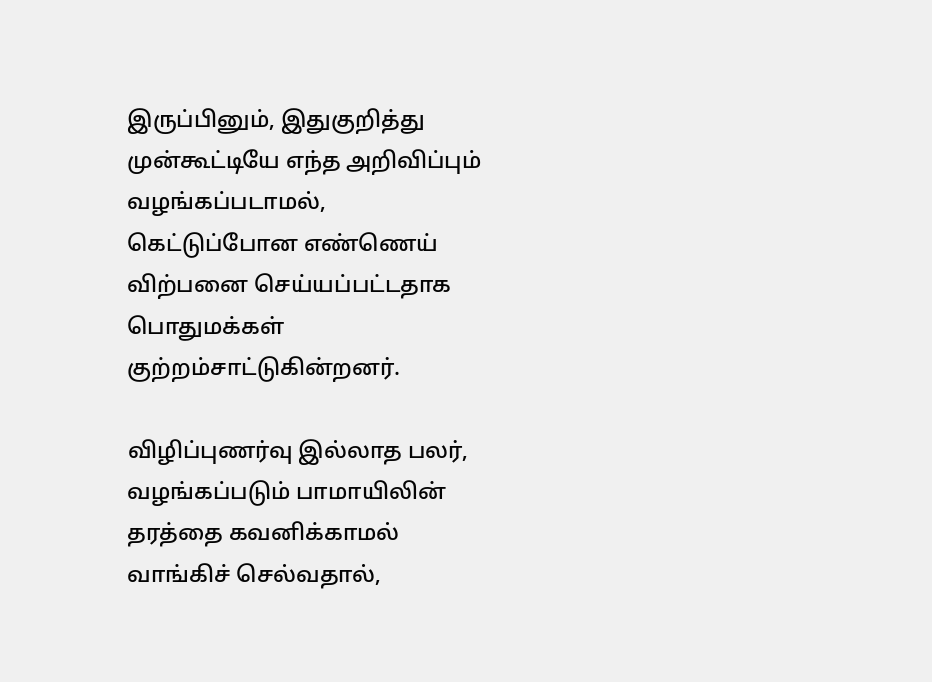இருப்பினும், இதுகுறித்து முன்கூட்டியே எந்த அறிவிப்பும் வழங்கப்படாமல், கெட்டுப்போன எண்ணெய் விற்பனை செய்யப்பட்டதாக பொதுமக்கள் குற்றம்சாட்டுகின்றனர்.

விழிப்புணர்வு இல்லாத பலர், வழங்கப்படும் பாமாயிலின் தரத்தை கவனிக்காமல் வாங்கிச் செல்வதால்,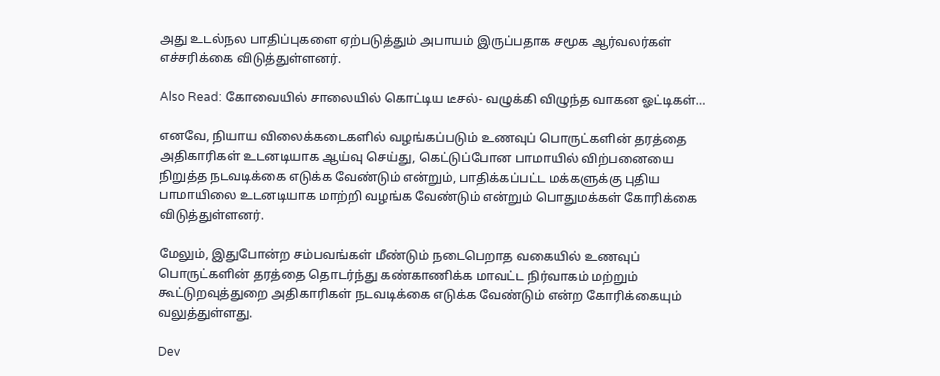அது உடல்நல பாதிப்புகளை ஏற்படுத்தும் அபாயம் இருப்பதாக சமூக ஆர்வலர்கள் எச்சரிக்கை விடுத்துள்ளனர்.

Also Read: கோவையில் சாலையில் கொட்டிய டீசல்- வழுக்கி விழுந்த வாகன ஓட்டிகள்…

எனவே, நியாய விலைக்கடைகளில் வழங்கப்படும் உணவுப் பொருட்களின் தரத்தை அதிகாரிகள் உடனடியாக ஆய்வு செய்து, கெட்டுப்போன பாமாயில் விற்பனையை நிறுத்த நடவடிக்கை எடுக்க வேண்டும் என்றும், பாதிக்கப்பட்ட மக்களுக்கு புதிய பாமாயிலை உடனடியாக மாற்றி வழங்க வேண்டும் என்றும் பொதுமக்கள் கோரிக்கை விடுத்துள்ளனர்.

மேலும், இதுபோன்ற சம்பவங்கள் மீண்டும் நடைபெறாத வகையில் உணவுப் பொருட்களின் தரத்தை தொடர்ந்து கண்காணிக்க மாவட்ட நிர்வாகம் மற்றும் கூட்டுறவுத்துறை அதிகாரிகள் நடவடிக்கை எடுக்க வேண்டும் என்ற கோரிக்கையும் வலுத்துள்ளது.

Dev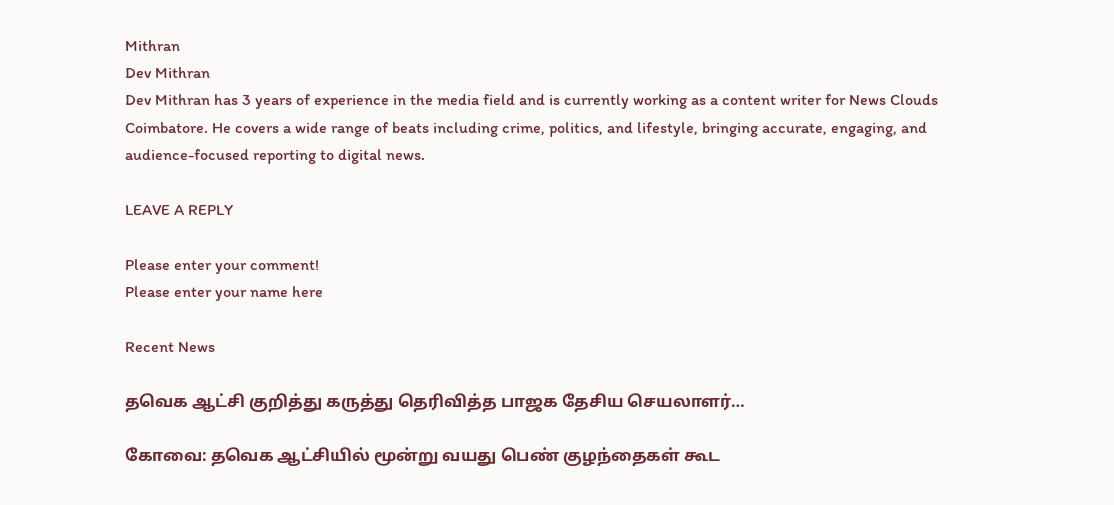Mithran
Dev Mithran
Dev Mithran has 3 years of experience in the media field and is currently working as a content writer for News Clouds Coimbatore. He covers a wide range of beats including crime, politics, and lifestyle, bringing accurate, engaging, and audience-focused reporting to digital news.

LEAVE A REPLY

Please enter your comment!
Please enter your name here

Recent News

தவெக ஆட்சி குறித்து கருத்து தெரிவித்த பாஜக தேசிய செயலாளர்…

கோவை: தவெக ஆட்சியில் மூன்று வயது பெண் குழந்தைகள் கூட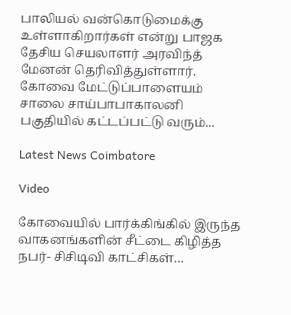பாலியல் வன்கொடுமைக்கு உள்ளாகிறார்கள் என்று பாஜக தேசிய செயலாளர் அரவிந்த் மேனன் தெரிவித்துள்ளார். கோவை மேட்டுப்பாளையம் சாலை சாய்பாபாகாலனி பகுதியில் கட்டப்பட்டு வரும்...

Latest News Coimbatore

Video

கோவையில் பார்க்கிங்கில் இருந்த வாகனங்களின் சீட்டை கிழித்த நபர்- சிசிடிவி காட்சிகள்…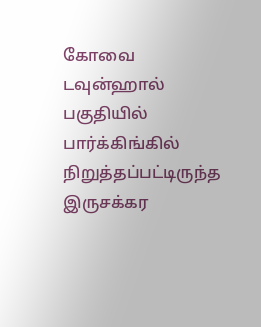கோவை டவுன்ஹால் பகுதியில் பார்க்கிங்கில் நிறுத்தப்பட்டிருந்த இருசக்கர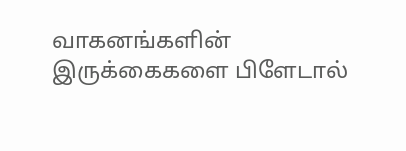வாகனங்களின் இருக்கைகளை பிளேடால்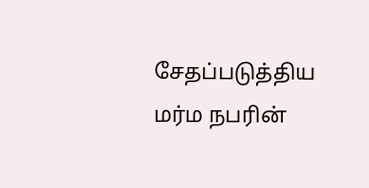சேதப்படுத்திய மர்ம நபரின்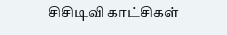சிசிடிவி காட்சிகள்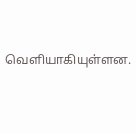வெளியாகியுள்ளன.